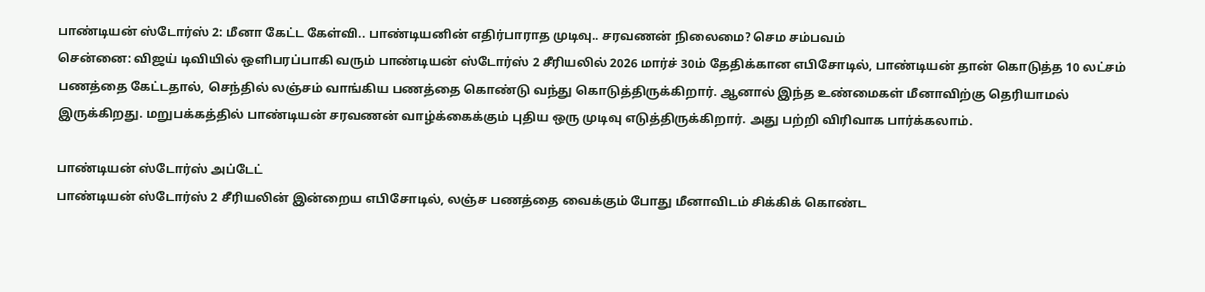பாண்டியன் ஸ்டோர்ஸ் 2: மீனா கேட்ட கேள்வி.. பாண்டியனின் எதிர்பாராத முடிவு.. சரவணன் நிலைமை? செம சம்பவம்
சென்னை: விஜய் டிவியில் ஒளிபரப்பாகி வரும் பாண்டியன் ஸ்டோர்ஸ் 2 சீரியலில் 2026 மார்ச் 30ம் தேதிக்கான எபிசோடில், பாண்டியன் தான் கொடுத்த 10 லட்சம் பணத்தை கேட்டதால், செந்தில் லஞ்சம் வாங்கிய பணத்தை கொண்டு வந்து கொடுத்திருக்கிறார். ஆனால் இந்த உண்மைகள் மீனாவிற்கு தெரியாமல் இருக்கிறது. மறுபக்கத்தில் பாண்டியன் சரவணன் வாழ்க்கைக்கும் புதிய ஒரு முடிவு எடுத்திருக்கிறார். அது பற்றி விரிவாக பார்க்கலாம்.

பாண்டியன் ஸ்டோர்ஸ் அப்டேட்
பாண்டியன் ஸ்டோர்ஸ் 2 சீரியலின் இன்றைய எபிசோடில், லஞ்ச பணத்தை வைக்கும் போது மீனாவிடம் சிக்கிக் கொண்ட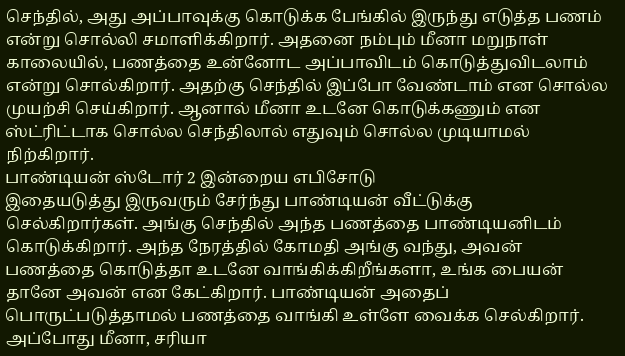செந்தில், அது அப்பாவுக்கு கொடுக்க பேங்கில் இருந்து எடுத்த பணம் என்று சொல்லி சமாளிக்கிறார். அதனை நம்பும் மீனா மறுநாள் காலையில், பணத்தை உன்னோட அப்பாவிடம் கொடுத்துவிடலாம் என்று சொல்கிறார். அதற்கு செந்தில் இப்போ வேண்டாம் என சொல்ல முயற்சி செய்கிறார். ஆனால் மீனா உடனே கொடுக்கணும் என ஸ்ட்ரிட்டாக சொல்ல செந்திலால் எதுவும் சொல்ல முடியாமல் நிற்கிறார்.
பாண்டியன் ஸ்டோர் 2 இன்றைய எபிசோடு
இதையடுத்து இருவரும் சேர்ந்து பாண்டியன் வீட்டுக்கு செல்கிறார்கள். அங்கு செந்தில் அந்த பணத்தை பாண்டியனிடம் கொடுக்கிறார். அந்த நேரத்தில் கோமதி அங்கு வந்து, அவன் பணத்தை கொடுத்தா உடனே வாங்கிக்கிறீங்களா, உங்க பையன் தானே அவன் என கேட்கிறார். பாண்டியன் அதைப் பொருட்படுத்தாமல் பணத்தை வாங்கி உள்ளே வைக்க செல்கிறார். அப்போது மீனா, சரியா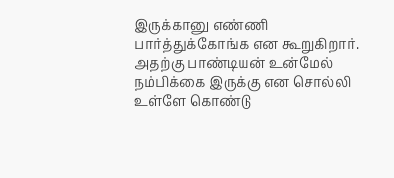இருக்கானு எண்ணி பார்த்துக்கோங்க என கூறுகிறார். அதற்கு பாண்டியன் உன்மேல் நம்பிக்கை இருக்கு என சொல்லி உள்ளே கொண்டு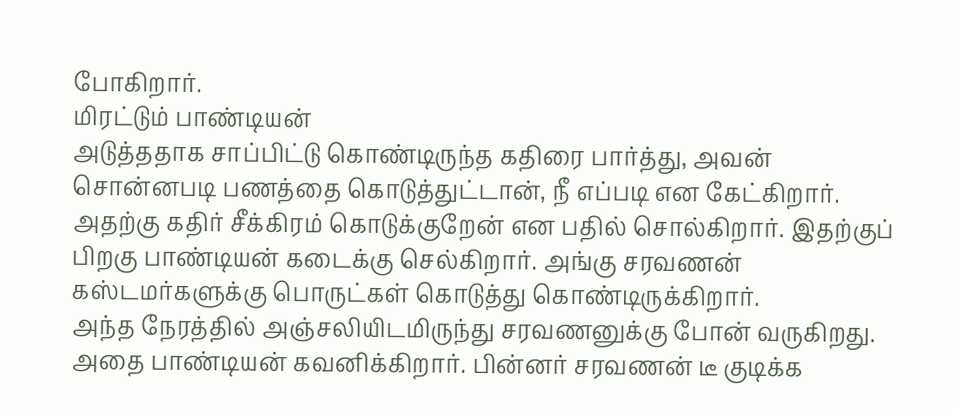போகிறார்.
மிரட்டும் பாண்டியன்
அடுத்ததாக சாப்பிட்டு கொண்டிருந்த கதிரை பார்த்து, அவன் சொன்னபடி பணத்தை கொடுத்துட்டான், நீ எப்படி என கேட்கிறார். அதற்கு கதிர் சீக்கிரம் கொடுக்குறேன் என பதில் சொல்கிறார். இதற்குப் பிறகு பாண்டியன் கடைக்கு செல்கிறார். அங்கு சரவணன் கஸ்டமர்களுக்கு பொருட்கள் கொடுத்து கொண்டிருக்கிறார்.
அந்த நேரத்தில் அஞ்சலியிடமிருந்து சரவணனுக்கு போன் வருகிறது. அதை பாண்டியன் கவனிக்கிறார். பின்னர் சரவணன் டீ குடிக்க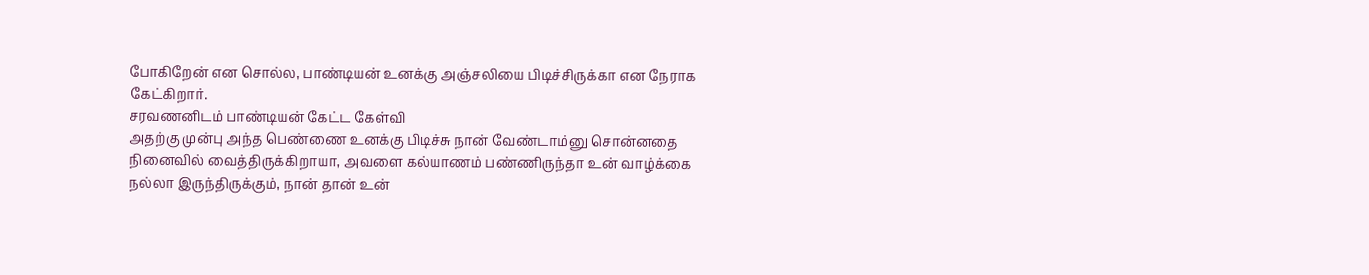போகிறேன் என சொல்ல, பாண்டியன் உனக்கு அஞ்சலியை பிடிச்சிருக்கா என நேராக கேட்கிறார்.
சரவணனிடம் பாண்டியன் கேட்ட கேள்வி
அதற்கு முன்பு அந்த பெண்ணை உனக்கு பிடிச்சு நான் வேண்டாம்னு சொன்னதை நினைவில் வைத்திருக்கிறாயா, அவளை கல்யாணம் பண்ணிருந்தா உன் வாழ்க்கை நல்லா இருந்திருக்கும், நான் தான் உன்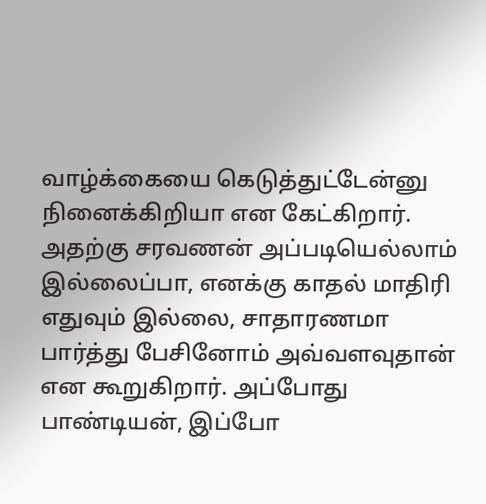வாழ்க்கையை கெடுத்துட்டேன்னு நினைக்கிறியா என கேட்கிறார்.
அதற்கு சரவணன் அப்படியெல்லாம் இல்லைப்பா, எனக்கு காதல் மாதிரி எதுவும் இல்லை, சாதாரணமா பார்த்து பேசினோம் அவ்வளவுதான் என கூறுகிறார். அப்போது பாண்டியன், இப்போ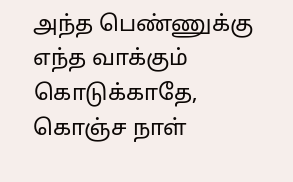அந்த பெண்ணுக்கு எந்த வாக்கும் கொடுக்காதே, கொஞ்ச நாள்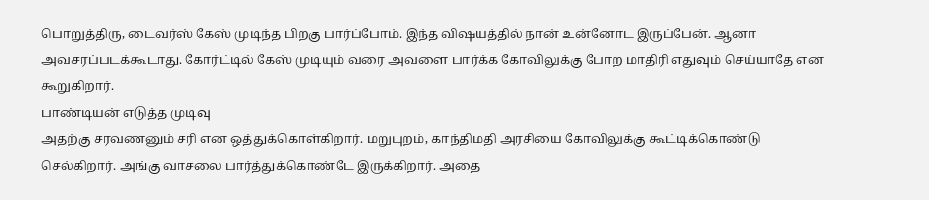பொறுத்திரு, டைவர்ஸ் கேஸ் முடிந்த பிறகு பார்ப்போம். இந்த விஷயத்தில் நான் உன்னோட இருப்பேன். ஆனா அவசரப்படக்கூடாது. கோர்ட்டில் கேஸ் முடியும் வரை அவளை பார்க்க கோவிலுக்கு போற மாதிரி எதுவும் செய்யாதே என கூறுகிறார்.
பாண்டியன் எடுத்த முடிவு
அதற்கு சரவணனும் சரி என ஒத்துக்கொள்கிறார். மறுபுறம், காந்திமதி அரசியை கோவிலுக்கு கூட்டிக்கொண்டு செல்கிறார். அங்கு வாசலை பார்த்துக்கொண்டே இருக்கிறார். அதை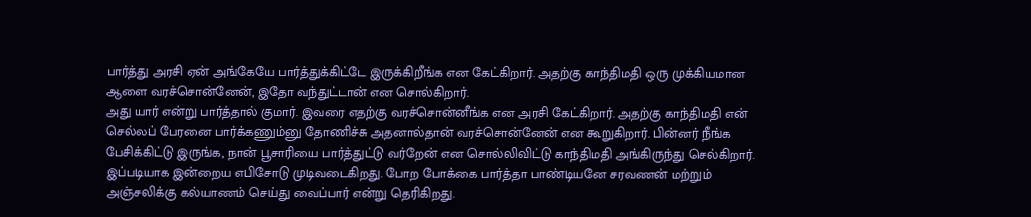பார்த்து அரசி ஏன் அங்கேயே பார்த்துக்கிட்டே இருக்கிறீங்க என கேட்கிறார். அதற்கு காந்திமதி ஒரு முக்கியமான ஆளை வரச்சொன்னேன், இதோ வந்துட்டான் என சொல்கிறார்.
அது யார் என்று பார்த்தால் குமார். இவரை எதற்கு வரச்சொன்னீங்க என அரசி கேட்கிறார். அதற்கு காந்திமதி என் செல்லப் பேரனை பார்க்கணும்னு தோணிச்சு அதனால்தான் வரச்சொன்னேன் என கூறுகிறார். பின்னர் நீங்க பேசிக்கிட்டு இருங்க, நான் பூசாரியை பார்த்துட்டு வர்றேன் என சொல்லிவிட்டு காந்திமதி அங்கிருந்து செல்கிறார்.
இப்படியாக இன்றைய எபிசோடு முடிவடைகிறது. போற போக்கை பார்த்தா பாண்டியனே சரவணன் மற்றும் அஞ்சலிக்கு கல்யாணம் செய்து வைப்பார் என்று தெரிகிறது.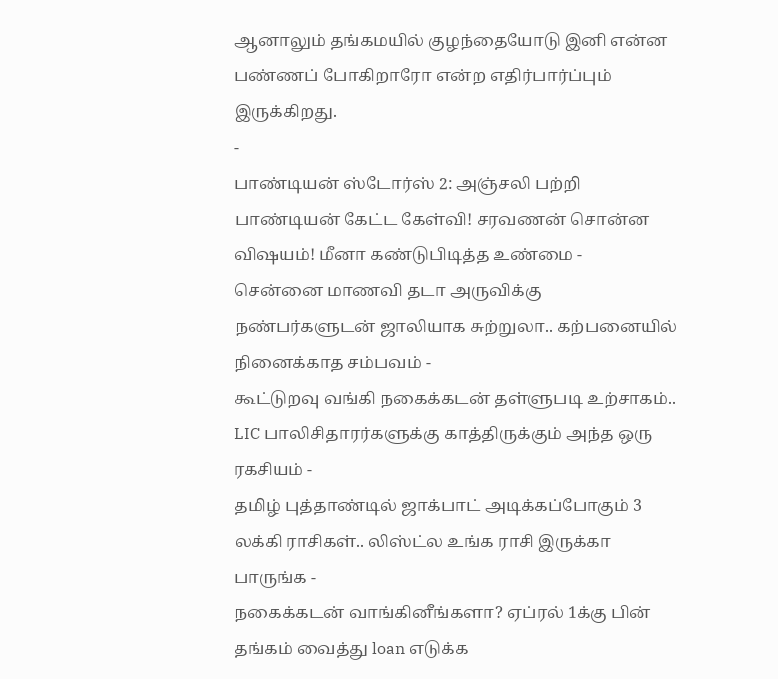ஆனாலும் தங்கமயில் குழந்தையோடு இனி என்ன பண்ணப் போகிறாரோ என்ற எதிர்பார்ப்பும் இருக்கிறது.
-
பாண்டியன் ஸ்டோர்ஸ் 2: அஞ்சலி பற்றி பாண்டியன் கேட்ட கேள்வி! சரவணன் சொன்ன விஷயம்! மீனா கண்டுபிடித்த உண்மை -
சென்னை மாணவி தடா அருவிக்கு நண்பர்களுடன் ஜாலியாக சுற்றுலா.. கற்பனையில் நினைக்காத சம்பவம் -
கூட்டுறவு வங்கி நகைக்கடன் தள்ளுபடி உற்சாகம்.. LIC பாலிசிதாரர்களுக்கு காத்திருக்கும் அந்த ஒரு ரகசியம் -
தமிழ் புத்தாண்டில் ஜாக்பாட் அடிக்கப்போகும் 3 லக்கி ராசிகள்.. லிஸ்ட்ல உங்க ராசி இருக்கா பாருங்க -
நகைக்கடன் வாங்கினீங்களா? ஏப்ரல் 1க்கு பின் தங்கம் வைத்து loan எடுக்க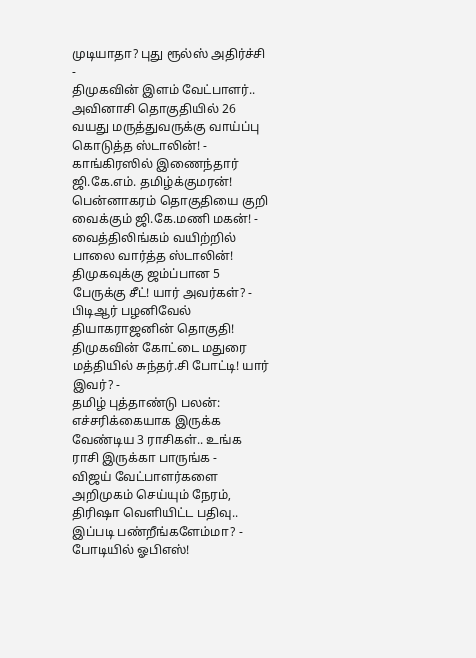முடியாதா? புது ரூல்ஸ் அதிர்ச்சி -
திமுகவின் இளம் வேட்பாளர்.. அவினாசி தொகுதியில் 26 வயது மருத்துவருக்கு வாய்ப்பு கொடுத்த ஸ்டாலின்! -
காங்கிரஸில் இணைந்தார் ஜி.கே.எம். தமிழ்க்குமரன்! பென்னாகரம் தொகுதியை குறி வைக்கும் ஜி.கே.மணி மகன்! -
வைத்திலிங்கம் வயிற்றில் பாலை வார்த்த ஸ்டாலின்! திமுகவுக்கு ஜம்ப்பான 5 பேருக்கு சீட்! யார் அவர்கள்? -
பிடிஆர் பழனிவேல் தியாகராஜனின் தொகுதி! திமுகவின் கோட்டை மதுரை மத்தியில் சுந்தர்.சி போட்டி! யார் இவர்? -
தமிழ் புத்தாண்டு பலன்: எச்சரிக்கையாக இருக்க வேண்டிய 3 ராசிகள்.. உங்க ராசி இருக்கா பாருங்க -
விஜய் வேட்பாளர்களை அறிமுகம் செய்யும் நேரம், திரிஷா வெளியிட்ட பதிவு.. இப்படி பண்றீங்களேம்மா? -
போடியில் ஓபிஎஸ்!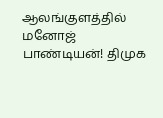ஆலங்குளத்தில் மனோஜ் பாண்டியன்! திமுக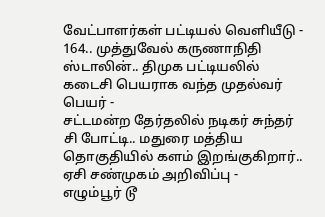வேட்பாளர்கள் பட்டியல் வெளியீடு -
164.. முத்துவேல் கருணாநிதி ஸ்டாலின்.. திமுக பட்டியலில் கடைசி பெயராக வந்த முதல்வர் பெயர் -
சட்டமன்ற தேர்தலில் நடிகர் சுந்தர் சி போட்டி.. மதுரை மத்திய தொகுதியில் களம் இறங்குகிறார்.. ஏசி சண்முகம் அறிவிப்பு -
எழும்பூர் டூ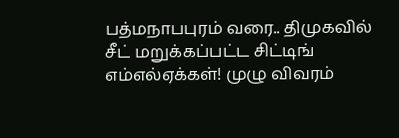பத்மநாபபுரம் வரை.. திமுகவில் சீட் மறுக்கப்பட்ட சிட்டிங் எம்எல்ஏக்கள்! முழு விவரம்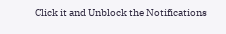Click it and Unblock the Notifications